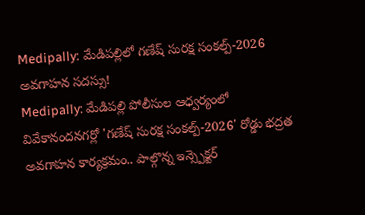Medipally: మేడిపల్లిలో గణేష్ సురక్ష సంకల్ప్-2026 అవగాహన సదస్సు!
Medipally: మేడిపల్లి పోలీసుల ఆధ్వర్యంలో వివేకానందనగర్లో 'గణేష్ సురక్ష సంకల్ప్-2026' రోడ్డు భద్రత అవగాహన కార్యక్రమం.. పాల్గొన్న ఇన్స్పెక్టర్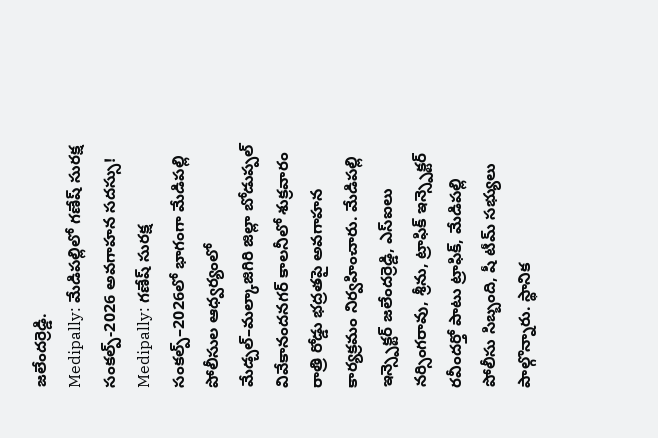జలేందర్రెడ్డి.
Medipally: మేడిపల్లిలో గణేష్ సురక్ష సంకల్ప్-2026 అవగాహన సదస్సు!
Medipally: గణేష్ సురక్ష సంకల్ప్–2026లో భాగంగా మేడిపల్లి పోలీసుల ఆధ్వర్యంలో మేడ్చల్–మల్కాజిగిరి జిల్లా బోడుప్పల్ వివేకానందనగర్ కాలనీలో శుక్రవారం రాత్రి రోడ్డు భద్రతపై అవగాహన కార్యక్రమం నిర్వహించారు. మేడిపల్లి ఇన్స్పెక్టర్ జలేందర్రెడ్డి, ఎస్ఐలు నర్సింగరావు, శ్రీను, ట్రాఫిక్ ఇన్స్పెక్టర్ రవీందర్తో పాటు ట్రాఫిక్, మేడిపల్లి పోలీసు సిబ్బంది, షీ టీమ్ సభ్యులు పాల్గొన్నారు. స్థానిక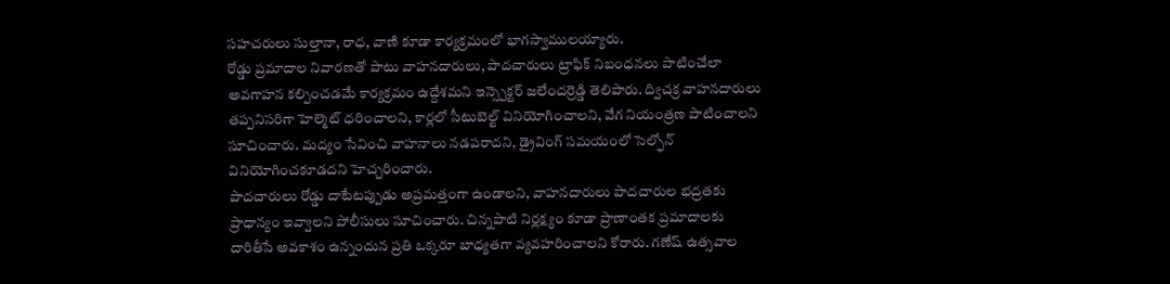సహచరులు సుల్తానా, రాధ, వాణి కూడా కార్యక్రమంలో భాగస్వాములయ్యారు.
రోడ్డు ప్రమాదాల నివారణతో పాటు వాహనదారులు, పాదచారులు ట్రాఫిక్ నిబంధనలు పాటించేలా అవగాహన కల్పించడమే కార్యక్రమం ఉద్దేశమని ఇన్స్పెక్టర్ జలేందర్రెడ్డి తెలిపారు. ద్విచక్ర వాహనదారులు తప్పనిసరిగా హెల్మెట్ ధరించాలని, కార్లలో సీటుబెల్ట్ వినియోగించాలని, వేగ నియంత్రణ పాటించాలని సూచించారు. మద్యం సేవించి వాహనాలు నడపరాదని, డ్రైవింగ్ సమయంలో సెల్ఫోన్ వినియోగించకూడదని హెచ్చరించారు.
పాదచారులు రోడ్డు దాటేటప్పుడు అప్రమత్తంగా ఉండాలని, వాహనదారులు పాదచారుల భద్రతకు ప్రాధాన్యం ఇవ్వాలని పోలీసులు సూచించారు. చిన్నపాటి నిర్లక్ష్యం కూడా ప్రాణాంతక ప్రమాదాలకు దారితీసే అవకాశం ఉన్నందున ప్రతి ఒక్కరూ బాధ్యతగా వ్యవహరించాలని కోరారు. గణేష్ ఉత్సవాల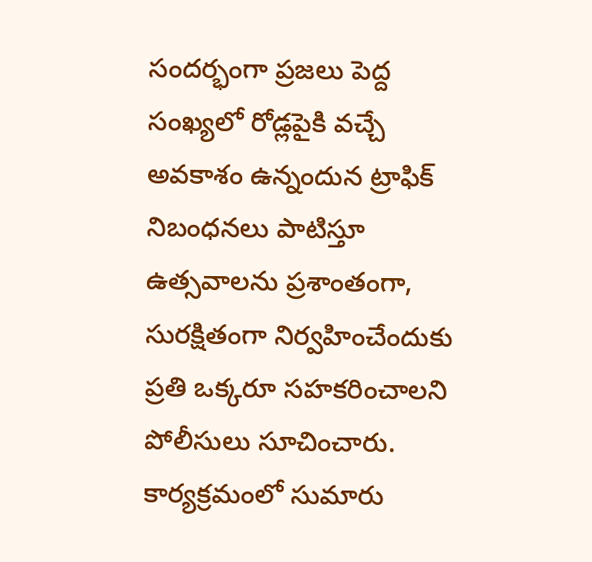సందర్భంగా ప్రజలు పెద్ద సంఖ్యలో రోడ్లపైకి వచ్చే అవకాశం ఉన్నందున ట్రాఫిక్ నిబంధనలు పాటిస్తూ ఉత్సవాలను ప్రశాంతంగా, సురక్షితంగా నిర్వహించేందుకు ప్రతి ఒక్కరూ సహకరించాలని పోలీసులు సూచించారు. కార్యక్రమంలో సుమారు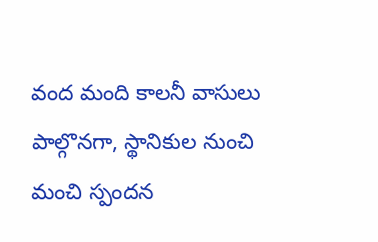వంద మంది కాలనీ వాసులు పాల్గొనగా, స్థానికుల నుంచి మంచి స్పందన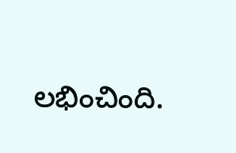లభించింది.